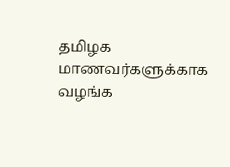தமிழக மாணவர்களுக்காக வழங்க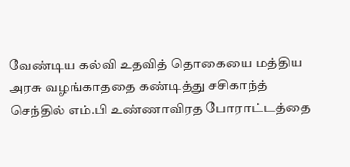வேண்டிய கல்வி உதவித் தொகையை மத்திய அரசு வழங்காததை கண்டித்து சசிகாந்த் செந்தில் எம்.பி உண்ணாவிரத போராட்டத்தை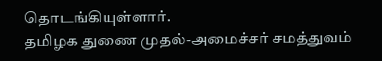தொடங்கியுள்ளார்.
தமிழக துணை முதல்-அமைச்சர் சமத்துவம்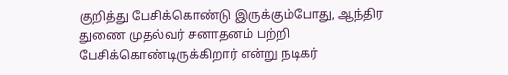குறித்து பேசிக்கொண்டு இருக்கும்போது, ஆந்திர துணை முதல்வர் சனாதனம் பற்றி பேசிக்கொண்டிருக்கிறார் என்று நடிகர்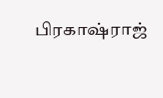பிரகாஷ்ராஜ்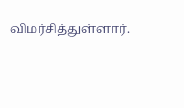விமர்சித்துள்ளார்.